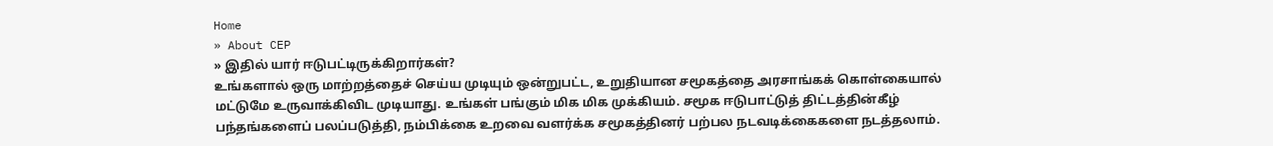Home
» About CEP
» இதில் யார் ஈடுபட்டிருக்கிறார்கள்?
உங்களால் ஒரு மாற்றத்தைச் செய்ய முடியும் ஒன்றுபட்ட, உறுதியான சமூகத்தை அரசாங்கக் கொள்கையால் மட்டுமே உருவாக்கிவிட முடியாது. உங்கள் பங்கும் மிக மிக முக்கியம். சமூக ஈடுபாட்டுத் திட்டத்தின்கீழ் பந்தங்களைப் பலப்படுத்தி, நம்பிக்கை உறவை வளர்க்க சமூகத்தினர் பற்பல நடவடிக்கைகளை நடத்தலாம்.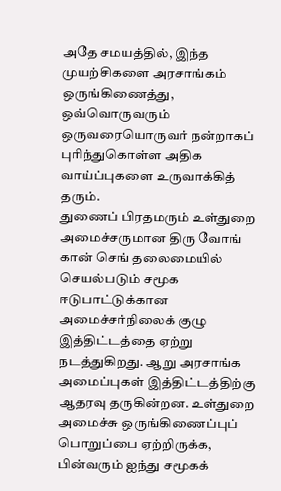அதே சமயத்தில், இந்த முயற்சிகளை அரசாங்கம் ஒருங்கிணைத்து, ஒவ்வொருவரும் ஒருவரையொருவர் நன்றாகப் புரிந்துகொள்ள அதிக வாய்ப்புகளை உருவாக்கித் தரும்.
துணைப் பிரதமரும் உள்துறை அமைச்சருமான திரு வோங் கான் செங் தலைமையில் செயல்படும் சமூக ஈடுபாட்டுக்கான அமைச்சர்நிலைக் குழு இத்திட்டத்தை ஏற்று நடத்துகிறது. ஆறு அரசாங்க அமைப்புகள் இத்திட்டத்திற்கு ஆதரவு தருகின்றன. உள்துறை அமைச்சு ஒருங்கிணைப்புப் பொறுப்பை ஏற்றிருக்க, பின்வரும் ஐந்து சமூகக்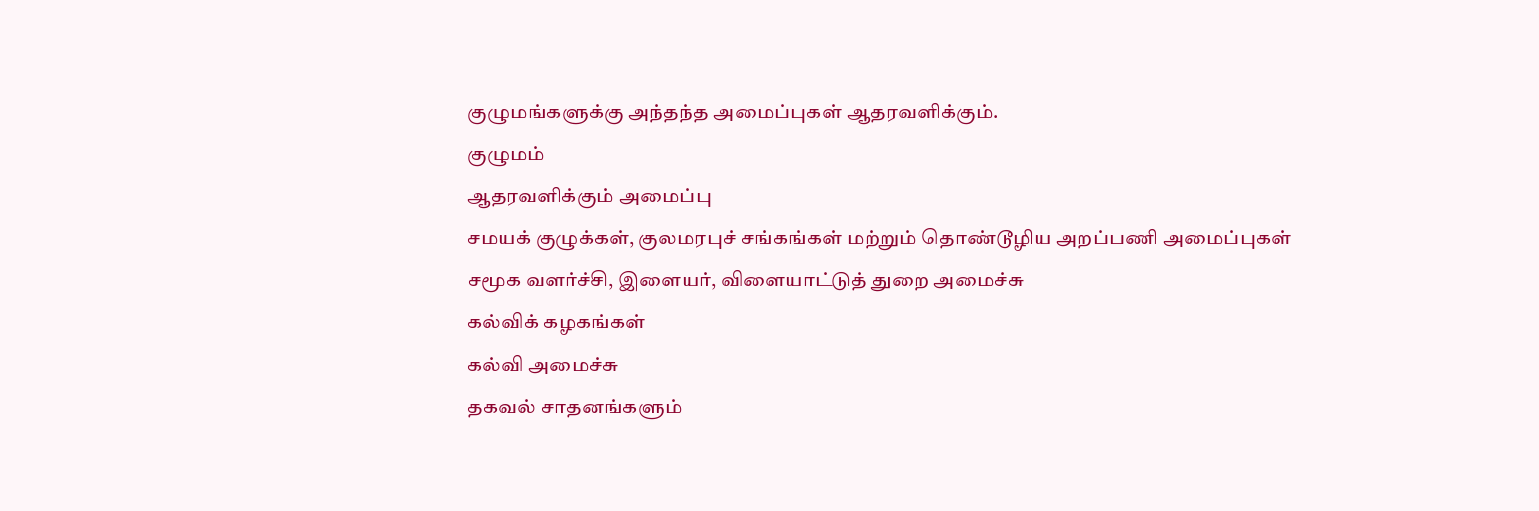குழுமங்களுக்கு அந்தந்த அமைப்புகள் ஆதரவளிக்கும்.
குழுமம்
ஆதரவளிக்கும் அமைப்பு
சமயக் குழுக்கள், குலமரபுச் சங்கங்கள் மற்றும் தொண்டூழிய அறப்பணி அமைப்புகள்
சமூக வளர்ச்சி, இளையர், விளையாட்டுத் துறை அமைச்சு
கல்விக் கழகங்கள்
கல்வி அமைச்சு
தகவல் சாதனங்களும்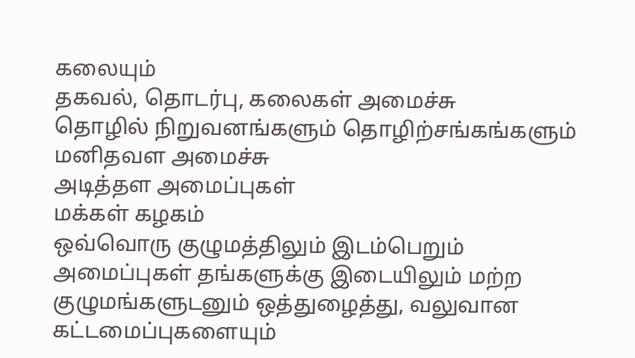கலையும்
தகவல், தொடர்பு, கலைகள் அமைச்சு
தொழில் நிறுவனங்களும் தொழிற்சங்கங்களும்
மனிதவள அமைச்சு
அடித்தள அமைப்புகள்
மக்கள் கழகம்
ஒவ்வொரு குழுமத்திலும் இடம்பெறும் அமைப்புகள் தங்களுக்கு இடையிலும் மற்ற குழுமங்களுடனும் ஒத்துழைத்து, வலுவான கட்டமைப்புகளையும்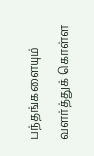பந்தங்களையும் வளர்த்துக் கொள்ள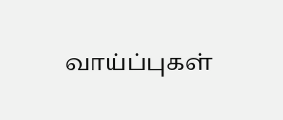வாய்ப்புகள்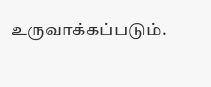உருவாக்கப்படும்.